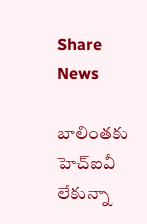Share News

బాలింతకు హెచ్‌ఐవీ లేకున్నా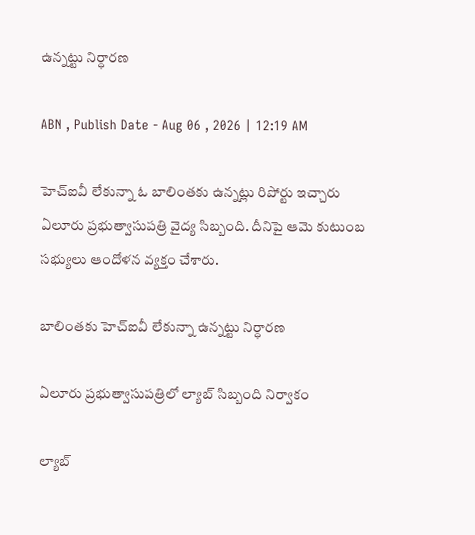ఉన్నట్టు నిర్ధారణ

ABN , Publish Date - Aug 06 , 2026 | 12:19 AM

హెచ్‌ఐవీ లేకున్నా ఓ బాలింతకు ఉన్నట్లు రిపోర్టు ఇచ్చారు ఏలూరు ప్రభుత్వాసుపత్రి వైద్య సిబ్బంది. దీనిపై ఆమె కుటుంబ సభ్యులు ఆందోళన వ్యక్తం చేశారు.

బాలింతకు హెచ్‌ఐవీ లేకున్నా ఉన్నట్టు నిర్ధారణ

ఏలూరు ప్రభుత్వాసుపత్రిలో ల్యాబ్‌ సిబ్బంది నిర్వాకం

ల్యాబ్‌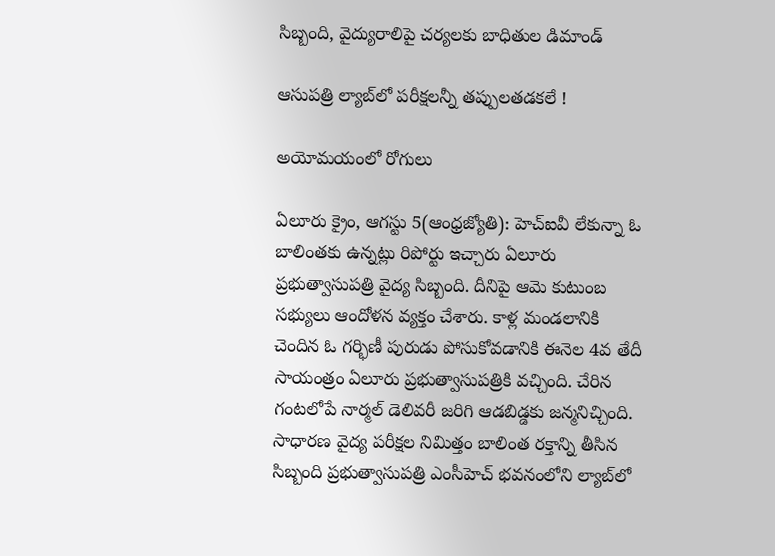సిబ్బంది, వైద్యురాలిపై చర్యలకు బాధితుల డిమాండ్‌

ఆసుపత్రి ల్యాబ్‌లో పరీక్షలన్నీ తప్పులతడకలే !

అయోమయంలో రోగులు

ఏలూరు క్రైం, ఆగస్టు 5(ఆంధ్రజ్యోతి): హెచ్‌ఐవీ లేకున్నా ఓ బాలింతకు ఉన్నట్లు రిపోర్టు ఇచ్చారు ఏలూరు ప్రభుత్వాసుపత్రి వైద్య సిబ్బంది. దీనిపై ఆమె కుటుంబ సభ్యులు ఆందోళన వ్యక్తం చేశారు. కాళ్ల మండలానికి చెందిన ఓ గర్భిణీ పురుడు పోసుకోవడానికి ఈనెల 4వ తేదీ సాయంత్రం ఏలూరు ప్రభుత్వాసుపత్రికి వచ్చింది. చేరిన గంటలోపే నార్మల్‌ డెలివరీ జరిగి ఆడబిడ్డకు జన్మనిచ్చింది. సాధారణ వైద్య పరీక్షల నిమిత్తం బాలింత రక్తాన్ని తీసిన సిబ్బంది ప్రభుత్వాసుపత్రి ఎంసీహెచ్‌ భవనంలోని ల్యాబ్‌లో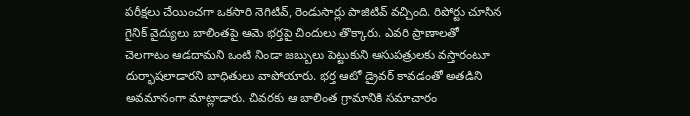పరీక్షలు చేయించగా ఒకసారి నెగిటివ్‌, రెండుసార్లు పాజిటివ్‌ వచ్చింది. రిపోర్టు చూసిన గైనిక్‌ వైద్యులు బాలింతపై ఆమె భర్తపై చిందులు తొక్కారు. ఎవరి ప్రాణాలతో చెలగాటం ఆడదామని ఒంటి నిండా జబ్బులు పెట్టుకుని ఆసుపత్రులకు వస్తారంటూ దుర్భాషలాడారని బాధితులు వాపోయారు. భర్త ఆటో డ్రైవర్‌ కావడంతో అతడిని అవమానంగా మాట్లాడారు. చివరకు ఆ బాలింత గ్రామానికి సమాచారం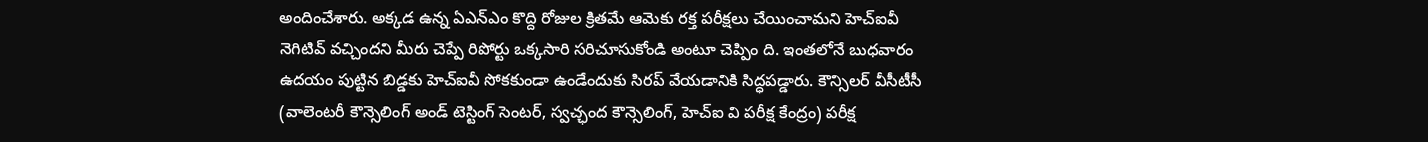అందించేశారు. అక్కడ ఉన్న ఏఎన్‌ఎం కొద్ది రోజుల క్రితమే ఆమెకు రక్త పరీక్షలు చేయించామని హెచ్‌ఐవీ నెగిటివ్‌ వచ్చిందని మీరు చెప్పే రిపోర్టు ఒక్కసారి సరిచూసుకోండి అంటూ చెప్పిం ది. ఇంతలోనే బుధవారం ఉదయం పుట్టిన బిడ్డకు హెచ్‌ఐవీ సోకకుండా ఉండేందుకు సిరప్‌ వేయడానికి సిద్ధపడ్డారు. కౌన్సిలర్‌ వీసీటీసీ (వాలెంటరీ కౌన్సెలింగ్‌ అండ్‌ టెస్టింగ్‌ సెంటర్‌, స్వచ్ఛంద కౌన్సెలింగ్‌, హెచ్‌ఐ వి పరీక్ష కేంద్రం) పరీక్ష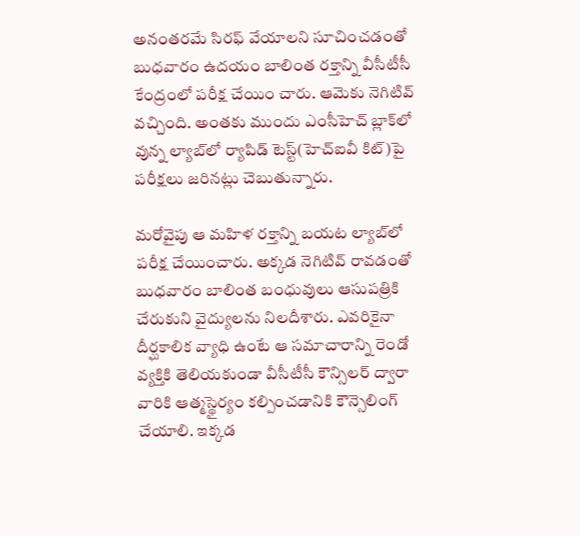అనంతరమే సిరఫ్‌ వేయాలని సూచించడంతో బుధవారం ఉదయం బాలింత రక్తాన్ని వీసీటీసీ కేంద్రంలో పరీక్ష చేయిం చారు. ఆమెకు నెగిటివ్‌ వచ్చింది. అంతకు ముందు ఎంసీహెచ్‌ బ్లాక్‌లో వున్న ల్యాబ్‌లో ర్యాపిడ్‌ టెస్ట్‌(హెచ్‌ఐవీ కిట్‌)పై పరీక్షలు జరినట్లు చెబుతున్నారు.

మరోవైపు ఆ మహిళ రక్తాన్ని బయట ల్యాబ్‌లో పరీక్ష చేయించారు. అక్కడ నెగిటివ్‌ రావడంతో బుధవారం బాలింత బంధువులు ఆసుపత్రికి చేరుకుని వైద్యులను నిలదీశారు. ఎవరికైనా దీర్ఘకాలిక వ్యాధి ఉంటే ఆ సమాచారాన్ని రెండో వ్యక్తికి తెలియకుండా వీసీటీసీ కౌన్సిలర్‌ ద్వారా వారికి ఆత్మస్థైర్యం కల్పించడానికి కౌన్సెలింగ్‌ చేయాలి. ఇక్కడ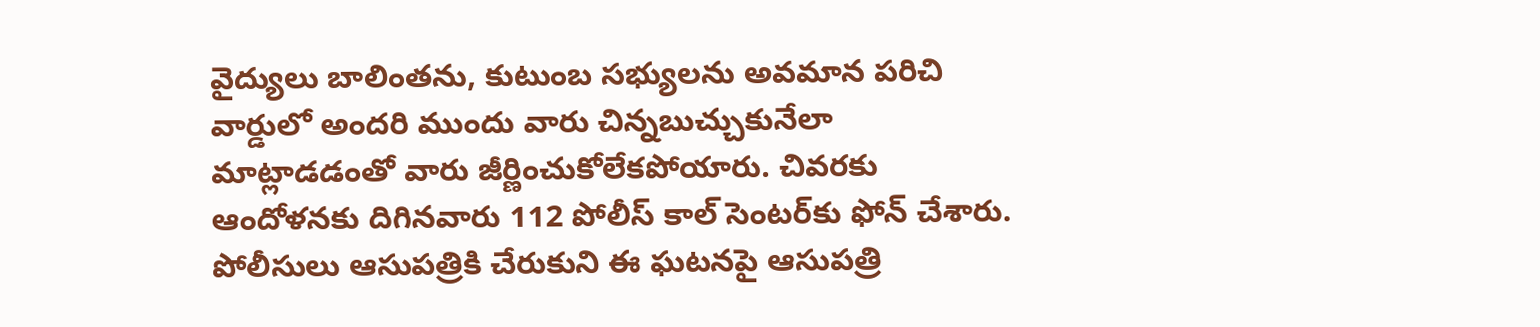వైద్యులు బాలింతను, కుటుంబ సభ్యులను అవమాన పరిచి వార్డులో అందరి ముందు వారు చిన్నబుచ్చుకునేలా మాట్లాడడంతో వారు జీర్ణించుకోలేకపోయారు. చివరకు ఆందోళనకు దిగినవారు 112 పోలీస్‌ కాల్‌ సెంటర్‌కు ఫోన్‌ చేశారు. పోలీసులు ఆసుపత్రికి చేరుకుని ఈ ఘటనపై ఆసుపత్రి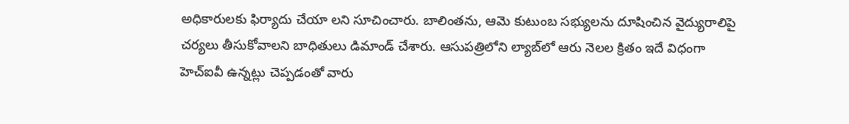అధికారులకు ఫిర్యాదు చేయా లని సూచించారు. బాలింతను, ఆమె కుటుంబ సభ్యులను దూషించిన వైద్యురాలిపై చర్యలు తీసుకోవాలని బాధితులు డిమాండ్‌ చేశారు. ఆసుపత్రిలోని ల్యాబ్‌లో ఆరు నెలల క్రితం ఇదే విధంగా హెచ్‌ఐవీ ఉన్నట్లు చెప్పడంతో వారు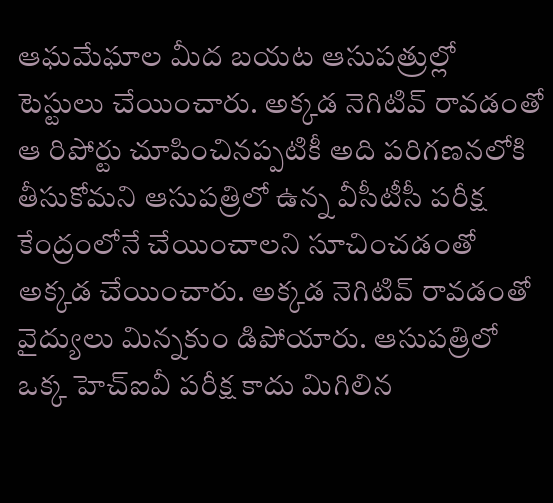ఆఘమేఘాల మీద బయట ఆసుపత్రుల్లో టెస్టులు చేయించారు. అక్కడ నెగిటివ్‌ రావడంతో ఆ రిపోర్టు చూపించినప్పటికీ అది పరిగణనలోకి తీసుకోమని ఆసుపత్రిలో ఉన్న వీసీటీసీ పరీక్ష కేంద్రంలోనే చేయించాలని సూచించడంతో అక్కడ చేయించారు. అక్కడ నెగిటివ్‌ రావడంతో వైద్యులు మిన్నకుం డిపోయారు. ఆసుపత్రిలో ఒక్క హెచ్‌ఐవీ పరీక్ష కాదు మిగిలిన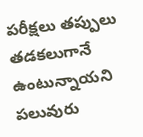పరీక్షలు తప్పులు తడకలుగానే ఉంటున్నాయని పలువురు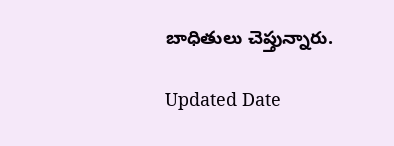బాధితులు చెప్తున్నారు.

Updated Date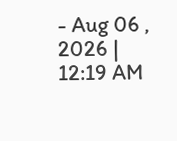- Aug 06 , 2026 | 12:19 AM